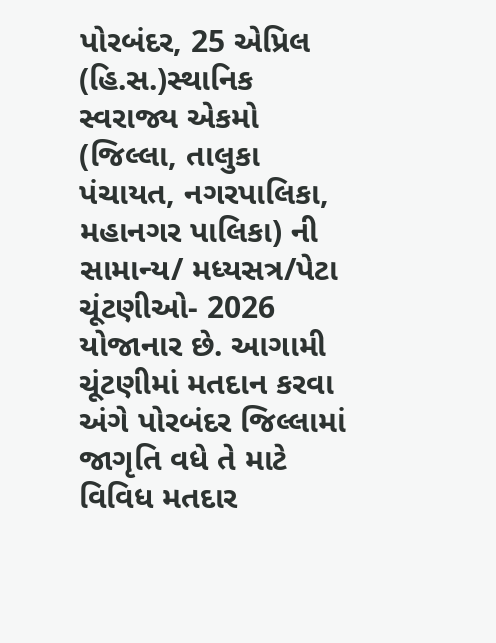પોરબંદર, 25 એપ્રિલ (હિ.સ.)સ્થાનિક સ્વરાજ્ય એકમો (જિલ્લા, તાલુકા પંચાયત, નગરપાલિકા, મહાનગર પાલિકા) ની સામાન્ય/ મધ્યસત્ર/પેટા ચૂંટણીઓ- 2026 યોજાનાર છે. આગામી ચૂંટણીમાં મતદાન કરવા અંગે પોરબંદર જિલ્લામાં જાગૃતિ વધે તે માટે વિવિધ મતદાર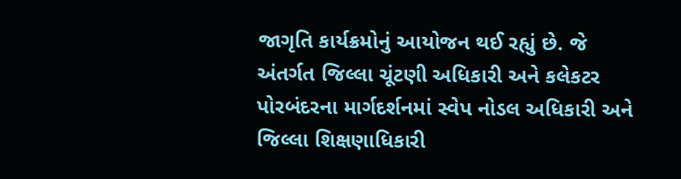જાગૃતિ કાર્યક્રમોનું આયોજન થઈ રહ્યું છે. જે અંતર્ગત જિલ્લા ચૂંટણી અધિકારી અને કલેકટર પોરબંદરના માર્ગદર્શનમાં સ્વેપ નોડલ અધિકારી અને જિલ્લા શિક્ષણાધિકારી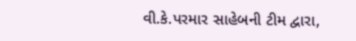વી.કે.પરમાર સાહેબની ટીમ દ્વારા,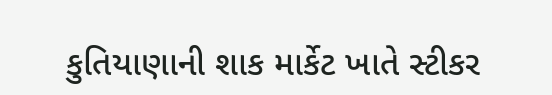કુતિયાણાની શાક માર્કેટ ખાતે સ્ટીકર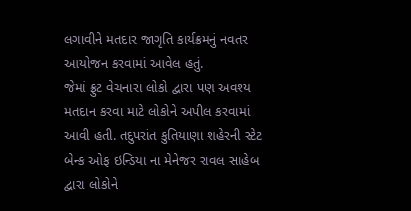લગાવીને મતદાર જાગૃતિ કાર્યક્રમનું નવતર આયોજન કરવામાં આવેલ હતું.
જેમાં ફ્રુટ વેચનારા લોકો દ્વારા પણ અવશ્ય મતદાન કરવા માટે લોકોને અપીલ કરવામાં આવી હતી. તદુપરાંત કુતિયાણા શહેરની સ્ટેટ બેન્ક ઓફ ઇન્ડિયા ના મેનેજર રાવલ સાહેબ દ્વારા લોકોને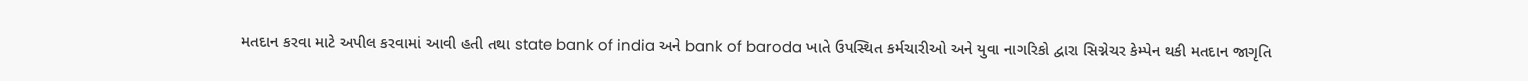મતદાન કરવા માટે અપીલ કરવામાં આવી હતી તથા state bank of india અને bank of baroda ખાતે ઉપસ્થિત કર્મચારીઓ અને યુવા નાગરિકો દ્વારા સિગ્નેચર કેમ્પેન થકી મતદાન જાગૃતિ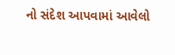નો સંદેશ આપવામાં આવેલો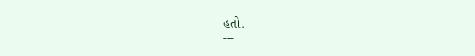હતો.
---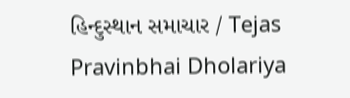હિન્દુસ્થાન સમાચાર / Tejas Pravinbhai Dholariya